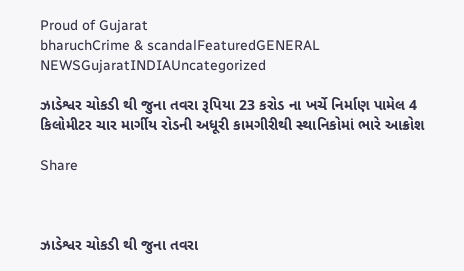Proud of Gujarat
bharuchCrime & scandalFeaturedGENERAL NEWSGujaratINDIAUncategorized

ઝાડેશ્વર ચોકડી થી જુના તવરા રૂપિયા 23 કરોડ ના ખર્ચે નિર્માણ પામેલ 4 કિલોમીટર ચાર માર્ગીય રોડની અધૂરી કામગીરીથી સ્થાનિકોમાં ભારે આક્રોશ

Share



ઝાડેશ્વર ચોકડી થી જુના તવરા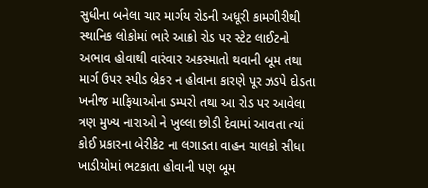સુધીના બનેલા ચાર માર્ગય રોડની અધૂરી કામગીરીથી સ્થાનિક લોકોમાં ભારે આક્રો રોડ પર સ્ટેટ લાઈટનો અભાવ હોવાથી વારંવાર અકસ્માતો થવાની બૂમ તથા માર્ગ ઉપર સ્પીડ બ્રેકર ન હોવાના કારણે પૂર ઝડપે દોડતા ખનીજ માફિયાઓના ડમ્પરો તથા આ રોડ પર આવેલા ત્રણ મુખ્ય નારાઓ ને ખુલ્લા છોડી દેવામાં આવતા ત્યાં કોઈ પ્રકારના બેરીકેટ ના લગાડતા વાહન ચાલકો સીધા ખાડીયોમાં ભટકાતા હોવાની પણ બૂમ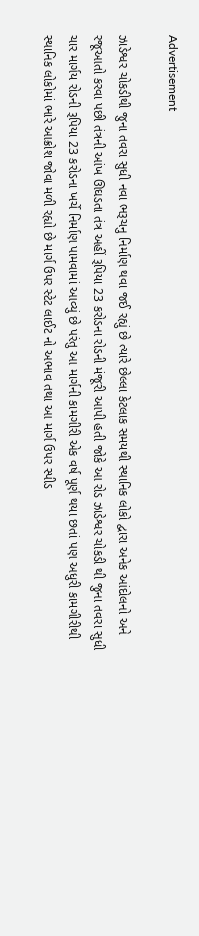Advertisement

ઝાડેશ્વર ચોકડીથી જુના તવરા સુધી નવા ભરૂચનુ નિર્માણ થવા જઈ રહ્યું છે ત્યારે છેલ્લા કેટલાક સમયથી સ્થાનિક લોકો દ્વારા અનેક આંદોલનો અને રજૂઆતો કરવા પછી તંત્રની આંખ ઊઘડતા તંત્ર અહીં રૂપિયા 23 કરોડના રોડની મંજૂરી આપી હતી જોકે આ રોડ ઝાડેશ્વર ચોકડી થી જુના તવરા સુધી ચાર માર્ગય રોડની રૂપિયા 23 કરોડના ખર્ચે નિર્માણ પામવામાં આવ્યું છે પરંતુ આ માર્ગની કામગીરી એક વર્ષ પૂર્ણ થયા છતાં પણ અધુરી કામગીરીથી સ્થાનિક લોકોમાં ભારે આક્રોશ જોવા મળી રહ્યો છે માર્ગ ઉપર સ્ટેટ લાઈટ નો અભાવ તથા આ માર્ગ ઉપર સ્પીડ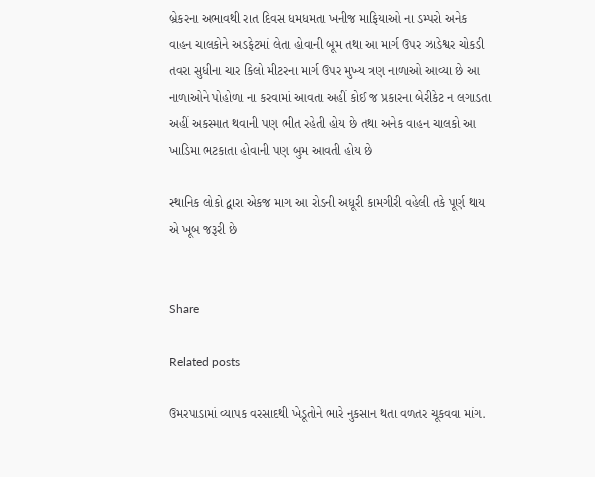બ્રેકરના અભાવથી રાત દિવસ ધમધમતા ખનીજ માફિયાઓ ના ડમ્પરો અનેક વાહન ચાલકોને અડફેટમાં લેતા હોવાની બૂમ તથા આ માર્ગ ઉપર ઝાડેશ્વર ચોકડી તવરા સુધીના ચાર કિલો મીટરના માર્ગ ઉપર મુખ્ય ત્રણ નાળાઓ આવ્યા છે આ નાળાઓને પોહોળા ના કરવામાં આવતા અહીં કોઈ જ પ્રકારના બેરીકેટ ન લગાડતા અહીં અકસ્માત થવાની પણ ભીત રહેતી હોય છે તથા અનેક વાહન ચાલકો આ ખાડિમા ભટકાતા હોવાની પણ બુમ આવતી હોય છે

સ્થાનિક લોકો દ્વારા એકજ માગ આ રોડની અધૂરી કામગીરી વહેલી તકે પૂર્ણ થાય એ ખૂબ જરૂરી છે


Share

Related posts

ઉમરપાડામાં વ્યાપક વરસાદથી ખેડૂતોને ભારે નુકસાન થતા વળતર ચૂકવવા માંગ.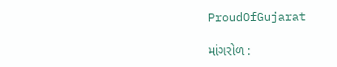ProudOfGujarat

માંગરોળ :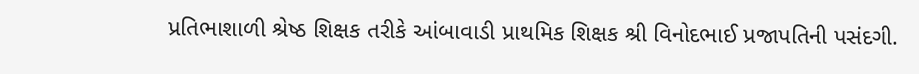પ્રતિભાશાળી શ્રેષ્ઠ શિક્ષક તરીકે આંબાવાડી પ્રાથમિક શિક્ષક શ્રી વિનોદભાઈ પ્રજાપતિની પસંદગી.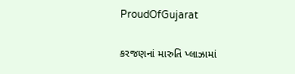ProudOfGujarat

કરજણનાં મારુતિ પ્લાઝામાં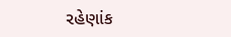રહેણાંક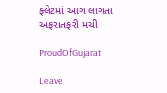ફ્લેટમાં આગ લાગતા અફરાતફરી મચી

ProudOfGujarat

Leave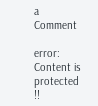a Comment

error: Content is protected !!